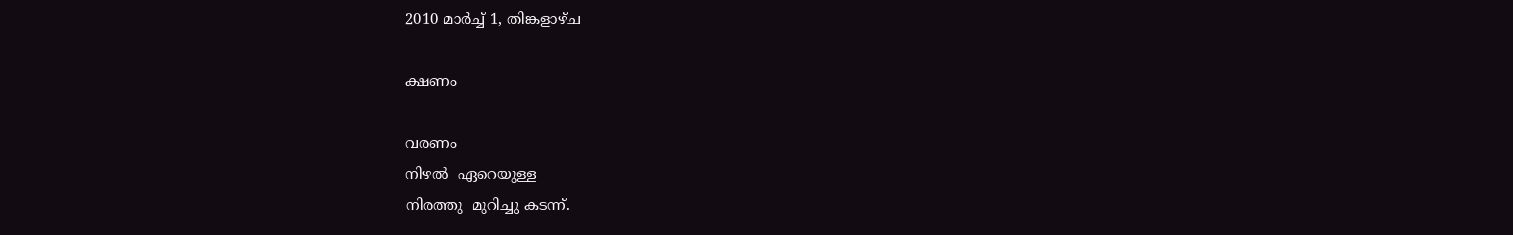2010 മാർച്ച് 1, തിങ്കളാഴ്‌ച

ക്ഷണം

വരണം
നിഴല്‍  ഏറെയുള്ള
നിരത്തു  മുറിച്ചു കടന്ന്.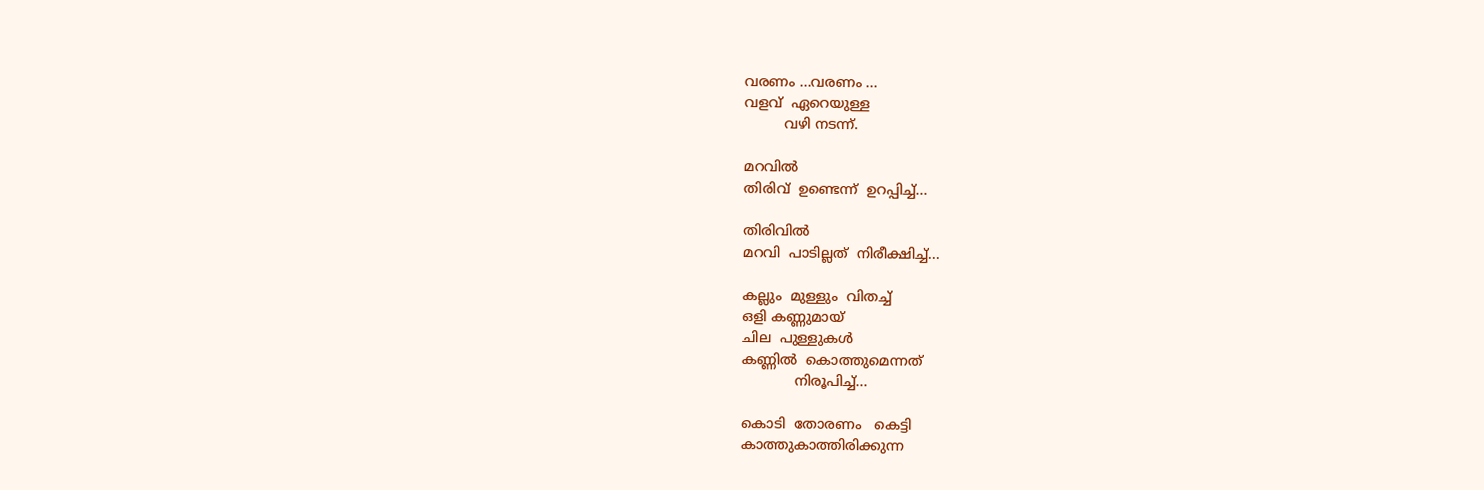വരണം ...വരണം ...
വളവ്  ഏറെയുള്ള
         വഴി നടന്ന്.

മറവില്‍
തിരിവ്  ഉണ്ടെന്ന്‍  ഉറപ്പിച്ച്...

തിരിവില്‍
മറവി  പാടില്ലത്  നിരീക്ഷിച്ച്...

കല്ലും  മുള്ളും  വിതച്ച്
ഒളി കണ്ണുമായ്
ചില  പുള്ളുകള്‍
കണ്ണില്‍  കൊത്തുമെന്നത്
            നിരൂപിച്ച്‌...

കൊടി  തോരണം   കെട്ടി
കാത്തുകാത്തിരിക്കുന്ന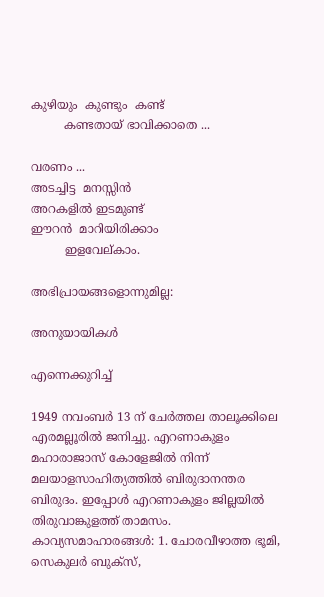കുഴിയും  കുണ്ടും  കണ്ട്
         കണ്ടതായ് ഭാവിക്കാതെ ...

വരണം ...
അടച്ചിട്ട  മനസ്സിന്‍
അറകളില്‍ ഇടമുണ്ട്
ഈറന്‍  മാറിയിരിക്കാം
         ഇളവേല്കാം.

അഭിപ്രായങ്ങളൊന്നുമില്ല:

അനുയായികള്‍

എന്നെക്കുറിച്ച്

1949 നവംബര്‍ 13 ന് ചേര്‍ത്തല താലൂക്കിലെ എരമല്ലൂരില്‍ ജനിച്ചു. എറണാകുളം മഹാരാജാസ് കോളേജില്‍ നിന്ന് മലയാളസാഹിത്യത്തില്‍ ബിരുദാനന്തര ബിരുദം. ഇപ്പോള്‍ എറണാകുളം ജില്ലയില്‍ തിരുവാങ്കുളത്ത് താമസം. കാവ്യസമാഹാരങ്ങള്‍: 1. ചോരവീഴാത്ത ഭൂമി, സെകുലര്‍ ബുക്സ്,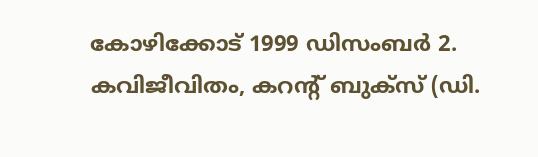കോഴിക്കോട് 1999 ഡിസംബര്‍ 2. കവിജീവിതം, കറന്റ്‌ ബുക്സ് (ഡി.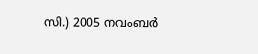സി.) 2005 നവംബര്‍